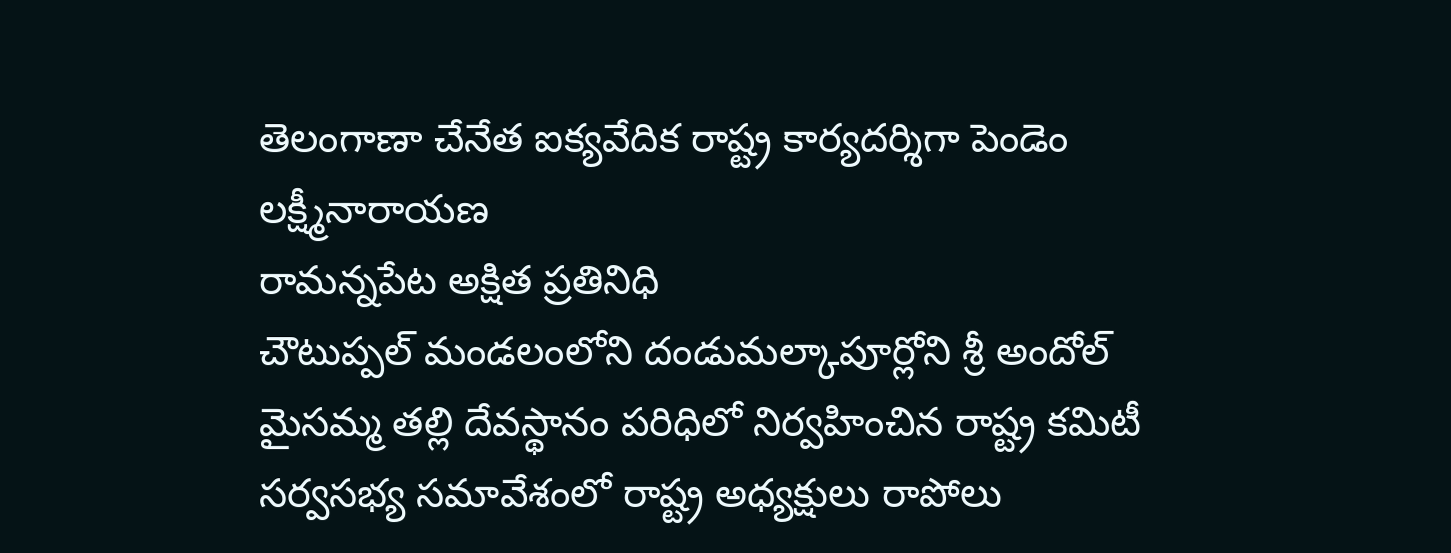తెలంగాణా చేనేత ఐక్యవేదిక రాష్ట్ర కార్యదర్శిగా పెండెం లక్ష్మీనారాయణ
రామన్నపేట అక్షిత ప్రతినిధి
చౌటుప్పల్ మండలంలోని దండుమల్కాపూర్లోని శ్రీ అందోల్ మైసమ్మ తల్లి దేవస్థానం పరిధిలో నిర్వహించిన రాష్ట్ర కమిటీ సర్వసభ్య సమావేశంలో రాష్ట్ర అధ్యక్షులు రాపోలు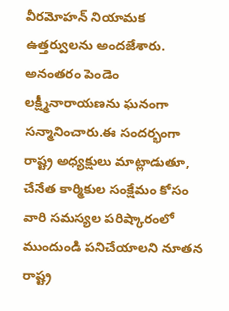వీరమోహన్ నియామక ఉత్తర్వులను అందజేశారు. అనంతరం పెండెం లక్ష్మీనారాయణను ఘనంగా సన్మానించారు.ఈ సందర్భంగా రాష్ట్ర అధ్యక్షులు మాట్లాడుతూ, చేనేత కార్మికుల సంక్షేమం కోసం వారి సమస్యల పరిష్కారంలో ముందుండి పనిచేయాలని నూతన రాష్ట్ర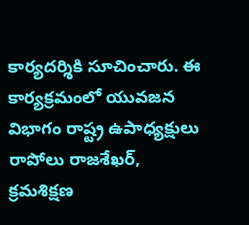కార్యదర్శికి సూచించారు. ఈ కార్యక్రమంలో యువజన విభాగం రాష్ట్ర ఉపాధ్యక్షులు రాపోలు రాజశేఖర్, క్రమశిక్షణ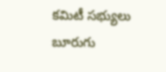కమిటీ సభ్యులు బూరుగు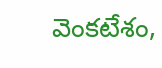వెంకటేశం,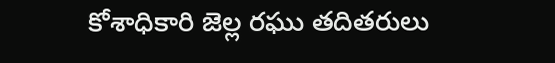కోశాధికారి జెల్ల రఘు తదితరులు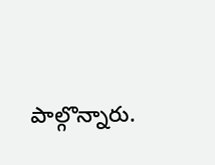పాల్గొన్నారు.